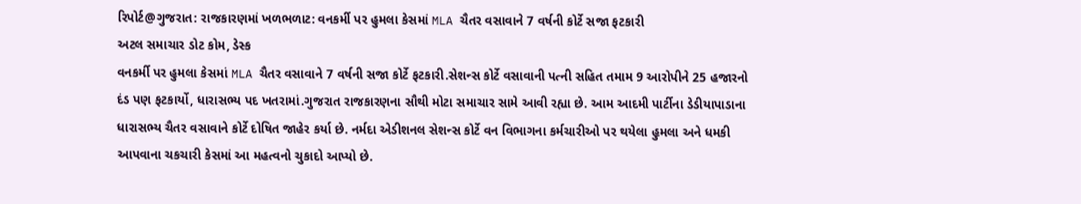રિપોર્ટ@ગુજરાત: રાજકારણમાં ખળભળાટ: વનકર્મી પર હુમલા કેસમાં MLA ચૈતર વસાવાને 7 વર્ષની કોર્ટે સજા ફટકારી
અટલ સમાચાર ડોટ કોમ, ડેસ્ક
વનકર્મી પર હુમલા કેસમાં MLA ચૈતર વસાવાને 7 વર્ષની સજા કોર્ટે ફટકારી.સેશન્સ કોર્ટે વસાવાની પત્ની સહિત તમામ 9 આરોપીને 25 હજારનો દંડ પણ ફટકાર્યો, ધારાસભ્ય પદ ખતરામાં.ગુજરાત રાજકારણના સૌથી મોટા સમાચાર સામે આવી રહ્યા છે. આમ આદમી પાર્ટીના ડેડીયાપાડાના ધારાસભ્ય ચૈતર વસાવાને કોર્ટે દોષિત જાહેર કર્યા છે. નર્મદા એડીશનલ સેશન્સ કોર્ટે વન વિભાગના કર્મચારીઓ પર થયેલા હુમલા અને ધમકી આપવાના ચકચારી કેસમાં આ મહત્વનો ચુકાદો આપ્યો છે.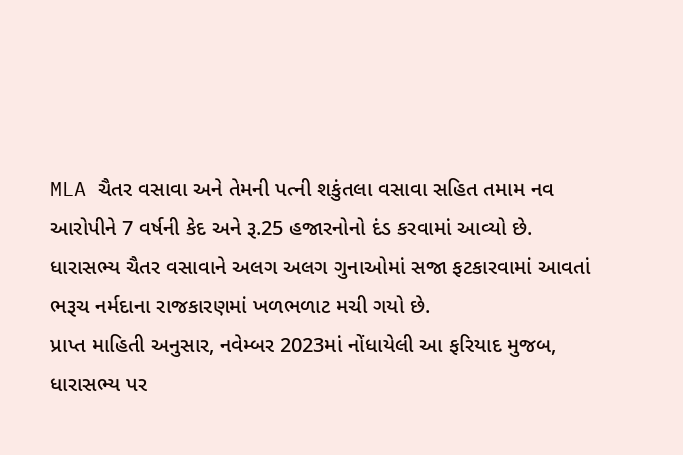MLA ચૈતર વસાવા અને તેમની પત્ની શકુંતલા વસાવા સહિત તમામ નવ આરોપીને 7 વર્ષની કેદ અને રૂ.25 હજારનોનો દંડ કરવામાં આવ્યો છે. ધારાસભ્ય ચૈતર વસાવાને અલગ અલગ ગુનાઓમાં સજા ફટકારવામાં આવતાં ભરૂચ નર્મદાના રાજકારણમાં ખળભળાટ મચી ગયો છે.
પ્રાપ્ત માહિતી અનુસાર, નવેમ્બર 2023માં નોંધાયેલી આ ફરિયાદ મુજબ, ધારાસભ્ય પર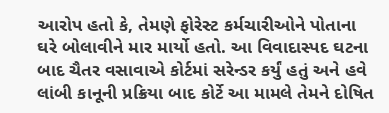આરોપ હતો કે, તેમણે ફોરેસ્ટ કર્મચારીઓને પોતાના ઘરે બોલાવીને માર માર્યો હતો. આ વિવાદાસ્પદ ઘટના બાદ ચૈતર વસાવાએ કોર્ટમાં સરેન્ડર કર્યું હતું અને હવે લાંબી કાનૂની પ્રક્રિયા બાદ કોર્ટે આ મામલે તેમને દોષિત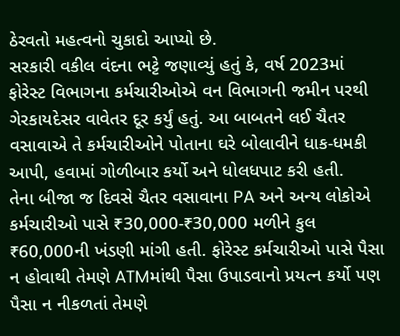ઠેરવતો મહત્વનો ચુકાદો આપ્યો છે.
સરકારી વકીલ વંદના ભટ્ટે જણાવ્યું હતું કે, વર્ષ 2023માં ફોરેસ્ટ વિભાગના કર્મચારીઓએ વન વિભાગની જમીન પરથી ગેરકાયદેસર વાવેતર દૂર કર્યું હતું. આ બાબતને લઈ ચૈતર વસાવાએ તે કર્મચારીઓને પોતાના ઘરે બોલાવીને ધાક-ધમકી આપી, હવામાં ગોળીબાર કર્યો અને ધોલધપાટ કરી હતી.
તેના બીજા જ દિવસે ચૈતર વસાવાના PA અને અન્ય લોકોએ કર્મચારીઓ પાસે ₹30,000-₹30,000 મળીને કુલ ₹60,000ની ખંડણી માંગી હતી. ફોરેસ્ટ કર્મચારીઓ પાસે પૈસા ન હોવાથી તેમણે ATMમાંથી પૈસા ઉપાડવાનો પ્રયત્ન કર્યો પણ પૈસા ન નીકળતાં તેમણે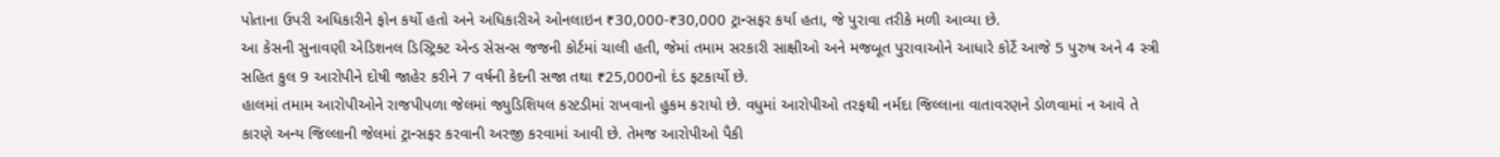પોતાના ઉપરી અધિકારીને ફોન કર્યો હતો અને અધિકારીએ ઓનલાઇન ₹30,000-₹30,000 ટ્રાન્સફર કર્યા હતા, જે પુરાવા તરીકે મળી આવ્યા છે.
આ કેસની સુનાવણી એડિશનલ ડિસ્ટ્રિક્ટ એન્ડ સેસન્સ જજની કોર્ટમાં ચાલી હતી, જેમાં તમામ સરકારી સાક્ષીઓ અને મજબૂત પુરાવાઓને આધારે કોર્ટે આજે 5 પુરુષ અને 4 સ્ત્રી સહિત કુલ 9 આરોપીને દોષી જાહેર કરીને 7 વર્ષની કેદની સજા તથા ₹25,000નો દંડ ફટકાર્યો છે.
હાલમાં તમામ આરોપીઓને રાજપીપળા જેલમાં જ્યુડિશિયલ કસ્ટડીમાં રાખવાનો હુકમ કરાયો છે. વધુમાં આરોપીઓ તરફથી નર્મદા જિલ્લાના વાતાવરણને ડોળવામાં ન આવે તે કારણે અન્ય જિલ્લાની જેલમાં ટ્રાન્સફર કરવાની અરજી કરવામાં આવી છે. તેમજ આરોપીઓ પૈકી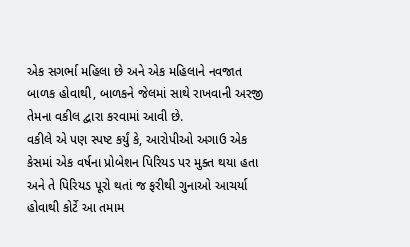એક સગર્ભા મહિલા છે અને એક મહિલાને નવજાત બાળક હોવાથી, બાળકને જેલમાં સાથે રાખવાની અરજી તેમના વકીલ દ્વારા કરવામાં આવી છે.
વકીલે એ પણ સ્પષ્ટ કર્યું કે, આરોપીઓ અગાઉ એક કેસમાં એક વર્ષના પ્રોબેશન પિરિયડ પર મુક્ત થયા હતા અને તે પિરિયડ પૂરો થતાં જ ફરીથી ગુનાઓ આચર્યા હોવાથી કોર્ટે આ તમામ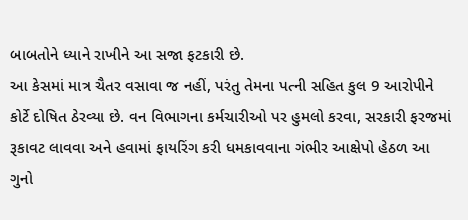બાબતોને ધ્યાને રાખીને આ સજા ફટકારી છે.
આ કેસમાં માત્ર ચૈતર વસાવા જ નહીં, પરંતુ તેમના પત્ની સહિત કુલ 9 આરોપીને કોર્ટે દોષિત ઠેરવ્યા છે. વન વિભાગના કર્મચારીઓ પર હુમલો કરવા, સરકારી ફરજમાં રૂકાવટ લાવવા અને હવામાં ફાયરિંગ કરી ધમકાવવાના ગંભીર આક્ષેપો હેઠળ આ ગુનો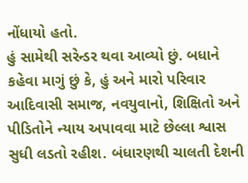નોંધાયો હતો.
હું સામેથી સરેન્ડર થવા આવ્યો છું. બધાને કહેવા માગું છું કે, હું અને મારો પરિવાર આદિવાસી સમાજ, નવયુવાનો, શિક્ષિતો અને પીડિતોને ન્યાય અપાવવા માટે છેલ્લા શ્વાસ સુધી લડતો રહીશ. બંધારણથી ચાલતી દેશની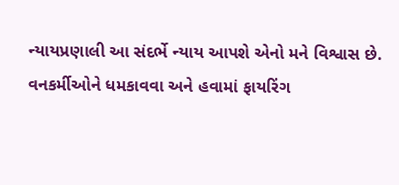ન્યાયપ્રણાલી આ સંદર્ભે ન્યાય આપશે એનો મને વિશ્વાસ છે.
વનકર્મીઓને ધમકાવવા અને હવામાં ફાયરિંગ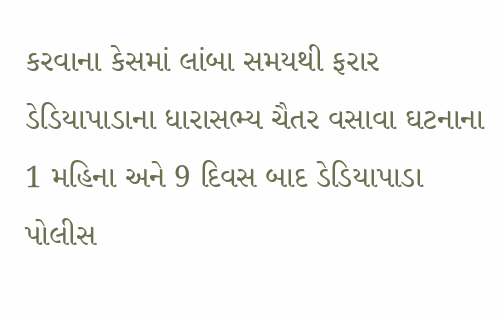કરવાના કેસમાં લાંબા સમયથી ફરાર ડેડિયાપાડાના ધારાસભ્ય ચૈતર વસાવા ઘટનાના 1 મહિના અને 9 દિવસ બાદ ડેડિયાપાડા પોલીસ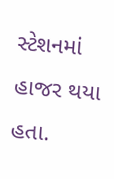સ્ટેશનમાં હાજર થયા હતા.